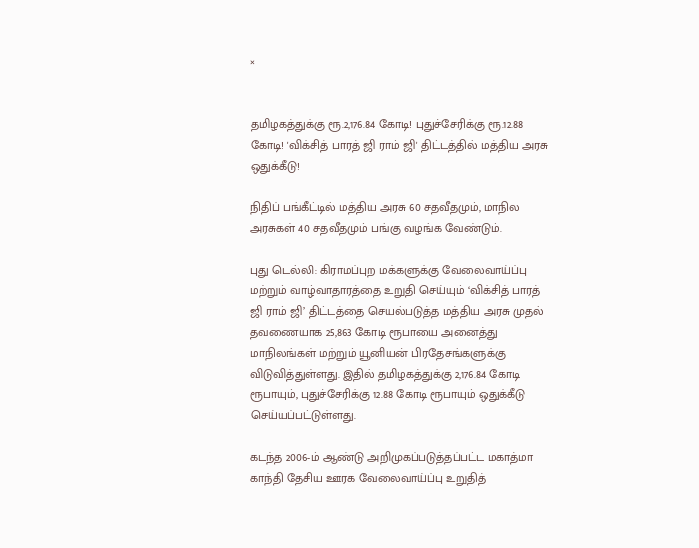×


தமிழகத்துக்கு ரூ.2,176.84 கோடி! புதுச்சேரிக்கு ரூ.12.88 கோடி! 'விக்சித் பாரத் ஜி ராம் ஜி' திட்டத்தில் மத்திய அரசு ஒதுக்கீடு!

நிதிப் பங்கீட்டில் மத்திய அரசு 60 சதவீதமும், மாநில அரசுகள் 40 சதவீதமும் பங்கு வழங்க வேண்டும்.

புது டெல்லி: கிராமப்புற மக்களுக்கு வேலைவாய்ப்பு மற்றும் வாழ்வாதாரத்தை உறுதி செய்யும் ‘விக்சித் பாரத் ஜி ராம் ஜி’ திட்டத்தை செயல்படுத்த மத்திய அரசு முதல் தவணையாக 25,863 கோடி ரூபாயை அனைத்து மாநிலங்கள் மற்றும் யூனியன் பிரதேசங்களுக்கு விடுவித்துள்ளது. இதில் தமிழகத்துக்கு 2,176.84 கோடி ரூபாயும், புதுச்சேரிக்கு 12.88 கோடி ரூபாயும் ஒதுக்கீடு செய்யப்பட்டுள்ளது.

கடந்த 2006-ம் ஆண்டு அறிமுகப்படுத்தப்பட்ட மகாத்மா காந்தி தேசிய ஊரக வேலைவாய்ப்பு உறுதித்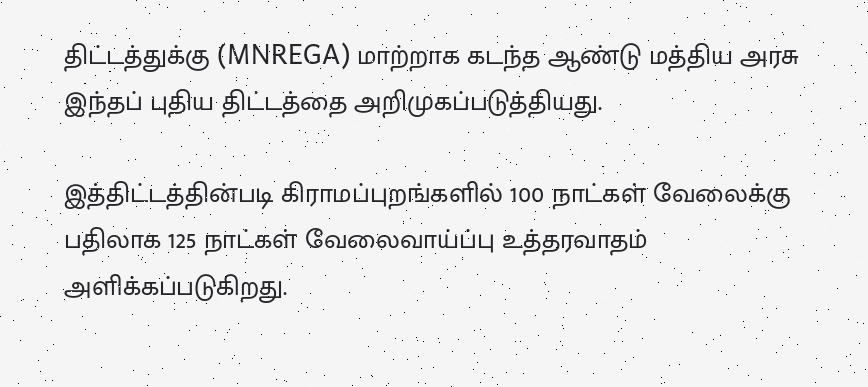திட்டத்துக்கு (MNREGA) மாற்றாக கடந்த ஆண்டு மத்திய அரசு இந்தப் புதிய திட்டத்தை அறிமுகப்படுத்தியது.

இத்திட்டத்தின்படி கிராமப்புறங்களில் 100 நாட்கள் வேலைக்கு பதிலாக 125 நாட்கள் வேலைவாய்ப்பு உத்தரவாதம் அளிக்கப்படுகிறது.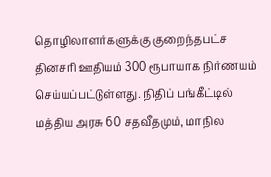தொழிலாளர்களுக்கு குறைந்தபட்ச தினசரி ஊதியம் 300 ரூபாயாக நிர்ணயம் செய்யப்பட்டுள்ளது. நிதிப் பங்கீட்டில் மத்திய அரசு 60 சதவீதமும், மாநில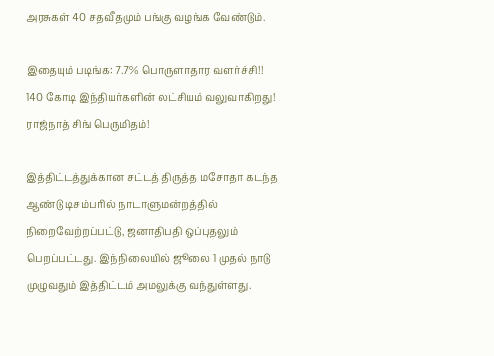அரசுகள் 40 சதவீதமும் பங்கு வழங்க வேண்டும்.

இதையும் படிங்க: 7.7% பொருளாதார வளர்ச்சி!! 140 கோடி இந்தியர்களின் லட்சியம் வலுவாகிறது! ராஜ்நாத் சிங் பெருமிதம்!

இத்திட்டத்துக்கான சட்டத் திருத்த மசோதா கடந்த ஆண்டு டிசம்பரில் நாடாளுமன்றத்தில் நிறைவேற்றப்பட்டு, ஜனாதிபதி ஒப்புதலும் பெறப்பட்டது. இந்நிலையில் ஜூலை 1 முதல் நாடு முழுவதும் இத்திட்டம் அமலுக்கு வந்துள்ளது.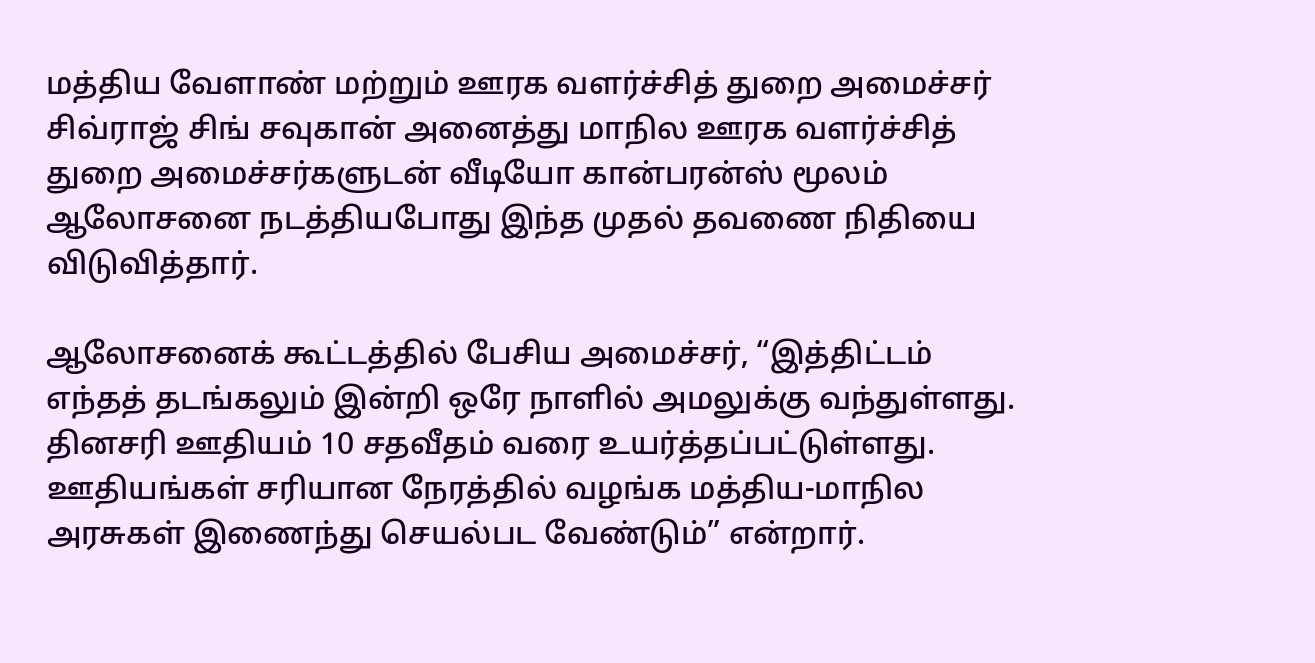மத்திய வேளாண் மற்றும் ஊரக வளர்ச்சித் துறை அமைச்சர் சிவ்ராஜ் சிங் சவுகான் அனைத்து மாநில ஊரக வளர்ச்சித் துறை அமைச்சர்களுடன் வீடியோ கான்பரன்ஸ் மூலம் ஆலோசனை நடத்தியபோது இந்த முதல் தவணை நிதியை விடுவித்தார்.

ஆலோசனைக் கூட்டத்தில் பேசிய அமைச்சர், “இத்திட்டம் எந்தத் தடங்கலும் இன்றி ஒரே நாளில் அமலுக்கு வந்துள்ளது. தினசரி ஊதியம் 10 சதவீதம் வரை உயர்த்தப்பட்டுள்ளது. ஊதியங்கள் சரியான நேரத்தில் வழங்க மத்திய-மாநில அரசுகள் இணைந்து செயல்பட வேண்டும்” என்றார்.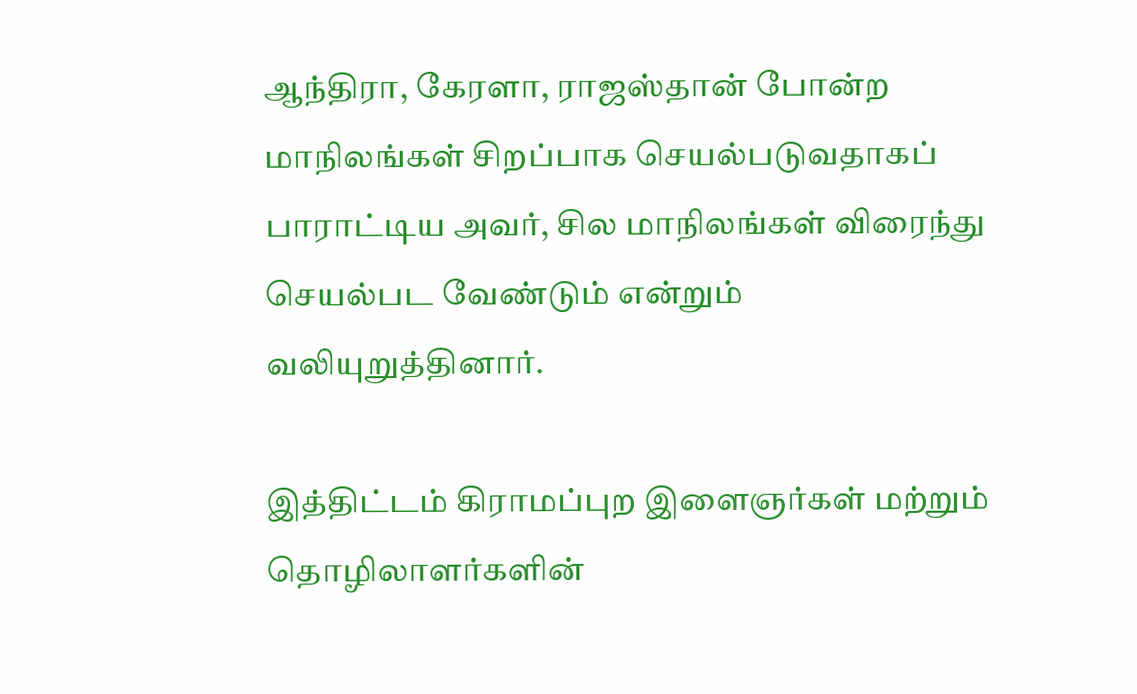ஆந்திரா, கேரளா, ராஜஸ்தான் போன்ற மாநிலங்கள் சிறப்பாக செயல்படுவதாகப் பாராட்டிய அவர், சில மாநிலங்கள் விரைந்து செயல்பட வேண்டும் என்றும் வலியுறுத்தினார்.

இத்திட்டம் கிராமப்புற இளைஞர்கள் மற்றும் தொழிலாளர்களின்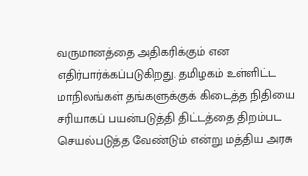வருமானத்தை அதிகரிக்கும் என எதிர்பார்க்கப்படுகிறது. தமிழகம் உள்ளிட்ட மாநிலங்கள் தங்களுக்குக் கிடைத்த நிதியை சரியாகப் பயன்படுத்தி திட்டத்தை திறம்பட செயல்படுத்த வேண்டும் என்று மத்திய அரசு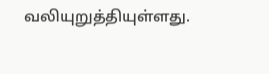வலியுறுத்தியுள்ளது.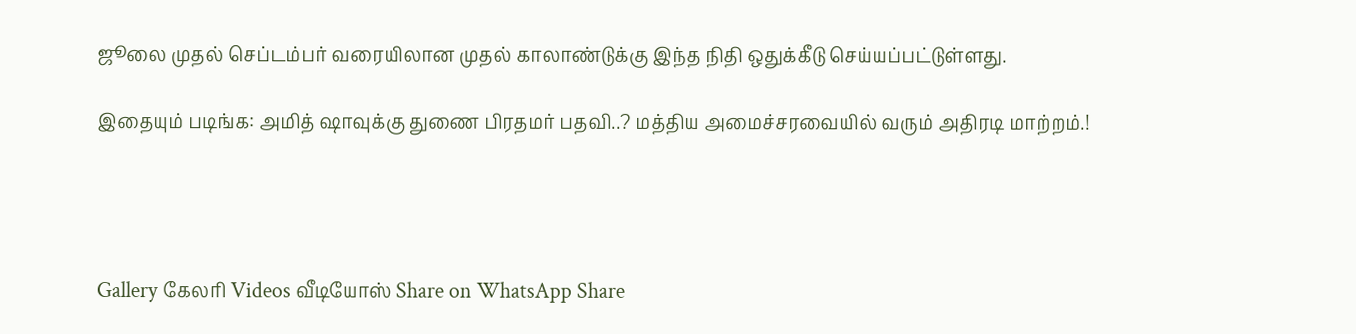ஜூலை முதல் செப்டம்பர் வரையிலான முதல் காலாண்டுக்கு இந்த நிதி ஒதுக்கீடு செய்யப்பட்டுள்ளது.

இதையும் படிங்க: அமித் ஷாவுக்கு துணை பிரதமர் பதவி..? மத்திய அமைச்சரவையில் வரும் அதிரடி மாற்றம்.!




Gallery கேலரி Videos வீடியோஸ் Share on WhatsApp Share